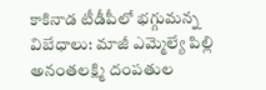కాకినాడ టీడీపీలో భగ్గుమన్న విబేధాలు: మాజీ ఎమ్మెల్యే పిల్లి అనంతలక్ష్మి దంపతుల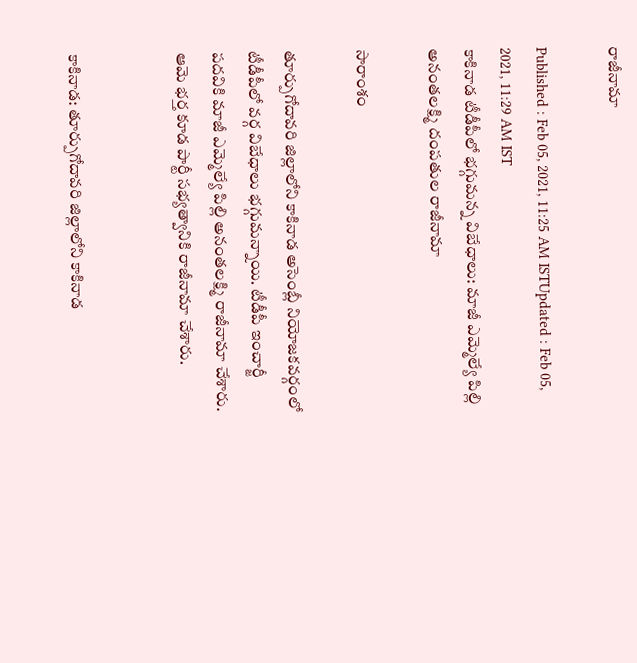రాజీనామా

Published : Feb 05, 2021, 11:25 AM ISTUpdated : Feb 05, 2021, 11:29 AM IST
కాకినాడ టీడీపీలో భగ్గుమన్న విబేధాలు: మాజీ ఎమ్మెల్యే పిల్లి అనంతలక్ష్మి దంపతుల రాజీనామా

సారాంశం

తూర్పుగోదావరి జిల్లాలోని కాకినాడ అసెంబ్లీ నియోజకవర్గంలో టీడీపీలో వర్గ విబేధాలు భగ్గుమన్నాయి. టీడీపీ ఇంచార్జీ పదవికి మాజీ ఎమ్మెల్యే పిల్లి అనంతలక్ష్మి రాజీనామా చేశారు. ఆమె భర్త కూడ పార్టీ సభ్యత్వానికి రాజీనామా చేశారు.


కాకినాడ: తూర్పుగోదావరి జిల్లాలోని కాకినాడ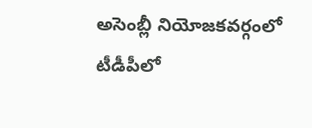అసెంబ్లీ నియోజకవర్గంలో టీడీపీలో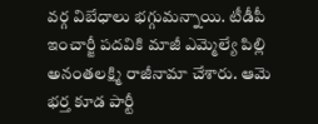వర్గ విబేధాలు భగ్గుమన్నాయి. టీడీపీ ఇంచార్జీ పదవికి మాజీ ఎమ్మెల్యే పిల్లి అనంతలక్ష్మి రాజీనామా చేశారు. ఆమె భర్త కూడ పార్టీ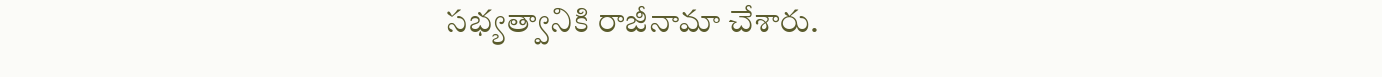సభ్యత్వానికి రాజీనామా చేశారు.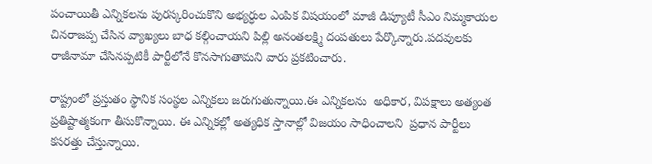పంచాయితీ ఎన్నికలను పురస్కరించుకొని అభ్యర్ధుల ఎంపిక విషయంలో మాజీ డిప్యూటీ సీఎం నిమ్మకాయల చినరాజప్ప చేసిన వ్యాఖ్యలు బాధ కల్గించాయని పిల్లి అనంతలక్ష్మి దంపతులు పేర్కొన్నారు.పదవులకు రాజీనామా చేసినప్పటికీ పార్టీలోనే కొనసాగుతామని వారు ప్రకటించారు.

రాష్ట్రంలో ప్రస్తుతం స్థానిక సంస్థల ఎన్నికలు జరుగుతున్నాయి.ఈ ఎన్నికలను  అధికార, విపక్షాలు అత్యంత ప్రతిష్టాత్మకంగా తీసుకొన్నాయి. ఈ ఎన్నికల్లో అత్యధిక స్తానాల్లో విజయం సాధించాలని  ప్రధాన పార్టీలు కసరత్తు చేస్తున్నాయి.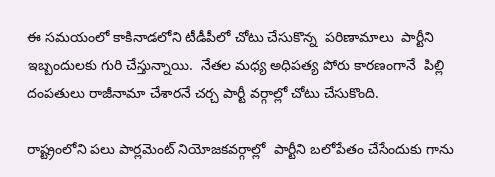ఈ సమయంలో కాకినాడలోని టీడీపీలో చోటు చేసుకొన్న  పరిణామాలు  పార్టీని ఇబ్బందులకు గురి చేస్తున్నాయి.  నేతల మధ్య అధిపత్య పోరు కారణంగానే  పిల్లి దంపతులు రాజీనామా చేశారనే చర్చ పార్టీ వర్గాల్లో చోటు చేసుకొంది.

రాష్ట్రంలోని పలు పార్లమెంట్ నియోజకవర్గాల్లో  పార్టీని బలోపేతం చేసేందుకు గాను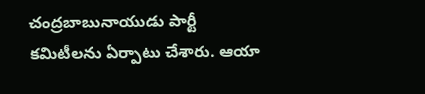చంద్రబాబునాయుడు పార్టీ కమిటీలను ఏర్పాటు చేశారు. ఆయా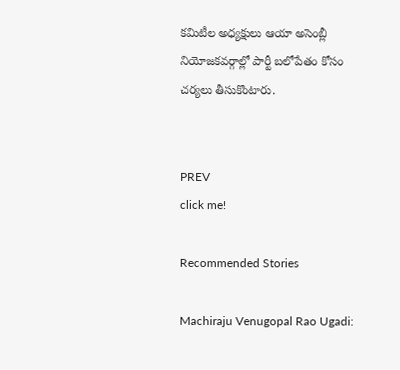కమిటీల అధ్యక్షులు ఆయా అసెంబ్లీ నియోజకవర్గాల్లో పార్టీ బలోపేతం కోసం చర్యలు తీసుకొంటారు.


PREV
click me!

Recommended Stories

Machiraju Venugopal Rao Ugadi: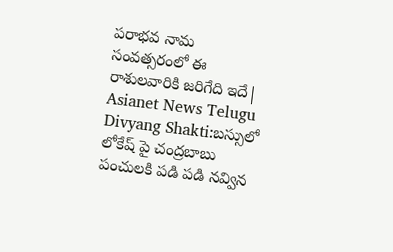పరాభవ నామ సంవత్సరంలో ఈ రాశులవారికి జరిగేది ఇదే| Asianet News Telugu
Divyang Shakti:బస్సులో లోకేష్ పై చంద్రబాబు పంచులకి పడి పడి నవ్విన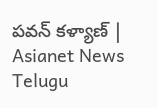పవన్ కళ్యాణ్ | Asianet News Telugu